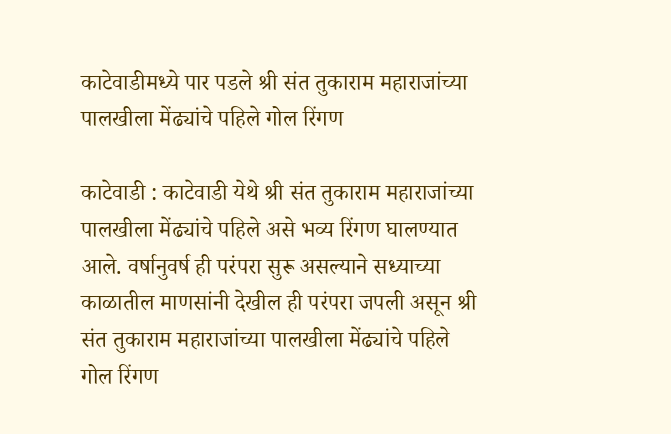काटेवाडीमध्ये पार पडले श्री संत तुकाराम महाराजांच्या पालखीला मेंढ्यांचे पहिले गोल रिंगण

काटेवाडी : काटेवाडी येथे श्री संत तुकाराम महाराजांच्या पालखीला मेंढ्यांचे पहिले असे भव्य रिंगण घालण्यात आले. वर्षानुवर्ष ही परंपरा सुरू असल्याने सध्याच्या काळातील माणसांनी देखील ही परंपरा जपली असून श्री संत तुकाराम महाराजांच्या पालखीला मेंढ्यांचे पहिले गोल रिंगण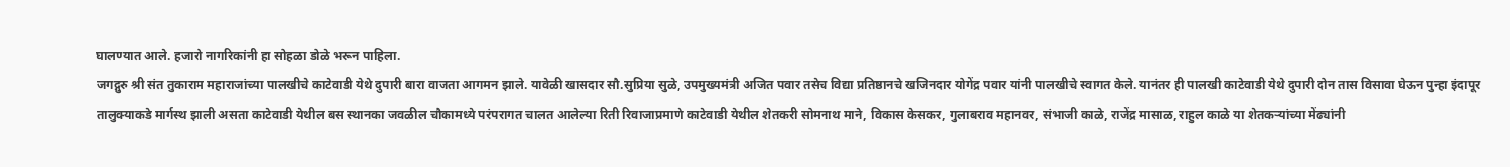घालण्यात आले. हजारो नागरिकांनी हा सोहळा डोळे भरून पाहिला.
जगद्गुरु श्री संत तुकाराम महाराजांच्या पालखीचे काटेवाडी येथे दुपारी बारा वाजता आगमन झाले. यावेळी खासदार सौ.सुप्रिया सुळे, उपमुख्यमंत्री अजित पवार तसेच विद्या प्रतिष्ठानचे खजिनदार योगेंद्र पवार यांनी पालखीचे स्वागत केले. यानंतर ही पालखी काटेवाडी येथे दुपारी दोन तास विसावा घेऊन पुन्हा इंदापूर तालुक्याकडे मार्गस्थ झाली असता काटेवाडी येथील बस स्थानका जवळील चौकामध्ये परंपरागत चालत आलेल्या रिती रिवाजाप्रमाणे काटेवाडी येथील शेतकरी सोमनाथ माने, विकास केसकर, गुलाबराव महानवर, संभाजी काळे, राजेंद्र मासाळ, राहुल काळे या शेतकऱ्यांच्या मेंढ्यांनी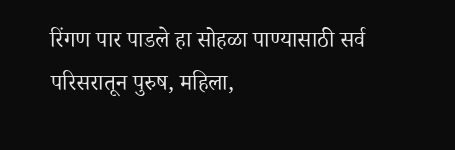रिंगण पार पाडले हा सोहळा पाण्यासाठी सर्व परिसरातून पुरुष, महिला,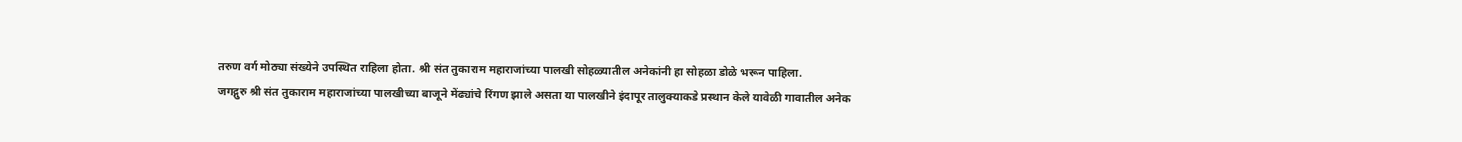तरुण वर्ग मोठ्या संख्येने उपस्थित राहिला होता. श्री संत तुकाराम महाराजांच्या पालखी सोहळ्यातील अनेकांनी हा सोहळा डोळे भरून पाहिला.
जगद्गुरु श्री संत तुकाराम महाराजांच्या पालखीच्या बाजूने मेंढ्यांचे रिंगण झाले असता या पालखीने इंदापूर तालुक्याकडे प्रस्थान केले यावेळी गावातील अनेक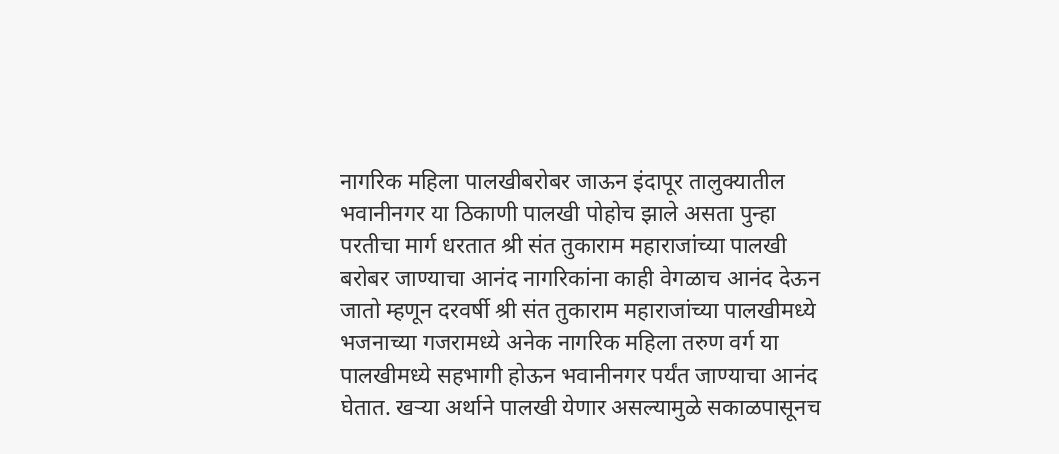नागरिक महिला पालखीबरोबर जाऊन इंदापूर तालुक्यातील भवानीनगर या ठिकाणी पालखी पोहोच झाले असता पुन्हा परतीचा मार्ग धरतात श्री संत तुकाराम महाराजांच्या पालखी बरोबर जाण्याचा आनंद नागरिकांना काही वेगळाच आनंद देऊन जातो म्हणून दरवर्षी श्री संत तुकाराम महाराजांच्या पालखीमध्ये भजनाच्या गजरामध्ये अनेक नागरिक महिला तरुण वर्ग या पालखीमध्ये सहभागी होऊन भवानीनगर पर्यंत जाण्याचा आनंद घेतात. खऱ्या अर्थाने पालखी येणार असल्यामुळे सकाळपासूनच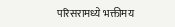परिसरामध्ये भक्तीमय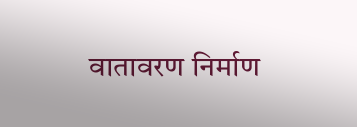वातावरण निर्माण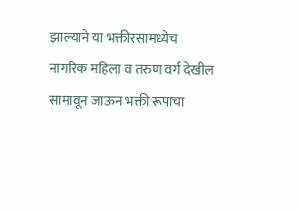झाल्याने या भक्तीरसामध्येच नागरिक महिला व तरुण वर्ग देखील सामावून जाऊन भक्ती रूपाचा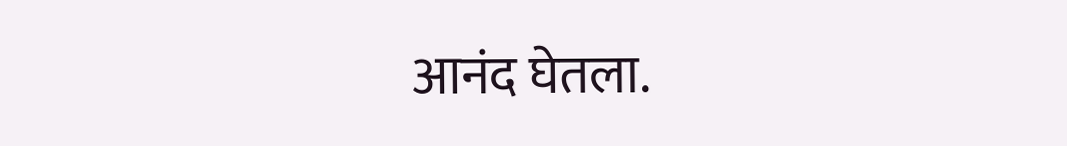आनंद घेतला.